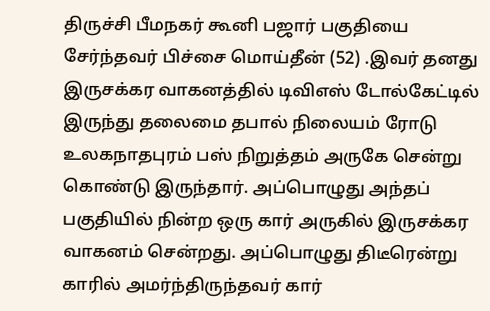திருச்சி பீமநகர் கூனி பஜார் பகுதியை சேர்ந்தவர் பிச்சை மொய்தீன் (52) .இவர் தனது இருசக்கர வாகனத்தில் டிவிஎஸ் டோல்கேட்டில் இருந்து தலைமை தபால் நிலையம் ரோடு உலகநாதபுரம் பஸ் நிறுத்தம் அருகே சென்று கொண்டு இருந்தார். அப்பொழுது அந்தப் பகுதியில் நின்ற ஒரு கார் அருகில் இருசக்கர வாகனம் சென்றது. அப்பொழுது திடீரென்று காரில் அமர்ந்திருந்தவர் கார்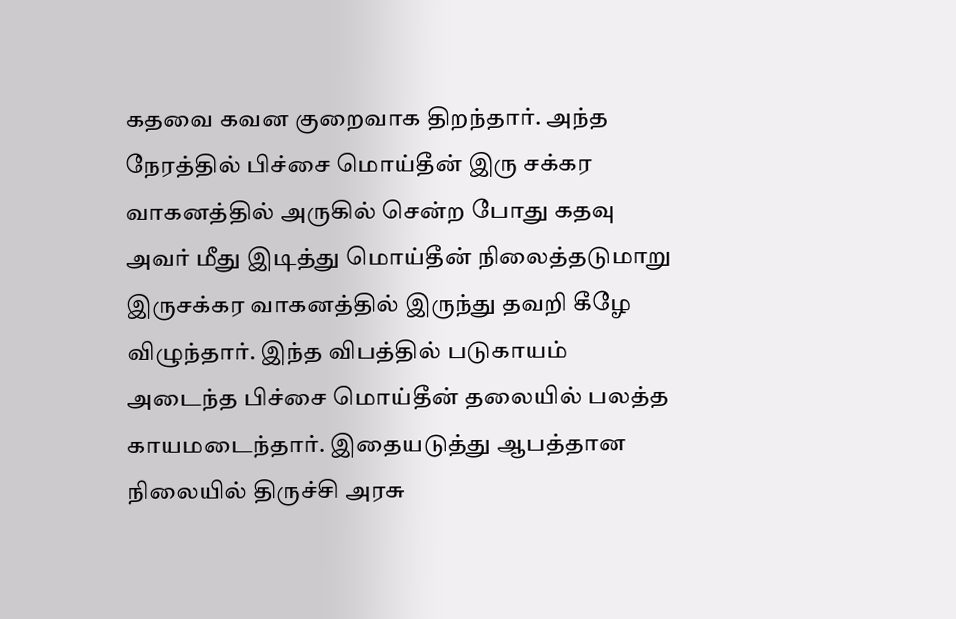கதவை கவன குறைவாக திறந்தார். அந்த நேரத்தில் பிச்சை மொய்தீன் இரு சக்கர வாகனத்தில் அருகில் சென்ற போது கதவு அவர் மீது இடித்து மொய்தீன் நிலைத்தடுமாறு இருசக்கர வாகனத்தில் இருந்து தவறி கீழே விழுந்தார். இந்த விபத்தில் படுகாயம் அடைந்த பிச்சை மொய்தீன் தலையில் பலத்த காயமடைந்தார். இதையடுத்து ஆபத்தான நிலையில் திருச்சி அரசு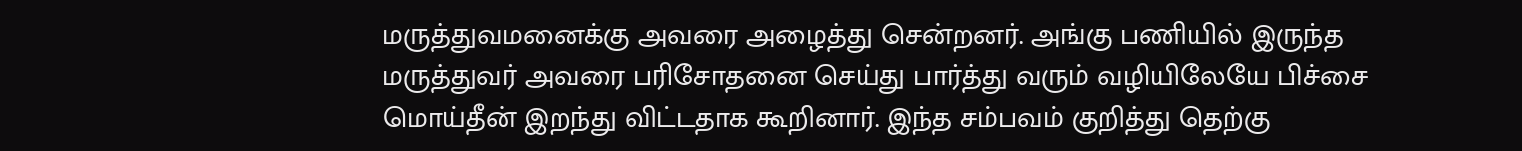மருத்துவமனைக்கு அவரை அழைத்து சென்றனர். அங்கு பணியில் இருந்த மருத்துவர் அவரை பரிசோதனை செய்து பார்த்து வரும் வழியிலேயே பிச்சை மொய்தீன் இறந்து விட்டதாக கூறினார். இந்த சம்பவம் குறித்து தெற்கு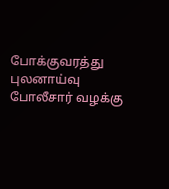போக்குவரத்து புலனாய்வு போலீசார் வழக்கு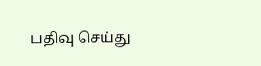பதிவு செய்து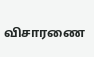விசாரணை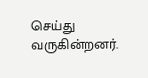செய்து வருகின்றனர்.